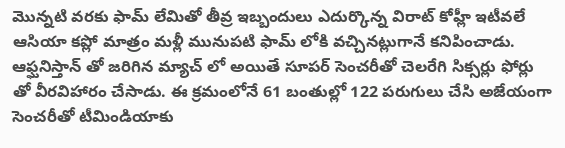మొన్నటి వరకు ఫామ్ లేమితో తీవ్ర ఇబ్బందులు ఎదుర్కొన్న విరాట్ కోహ్లీ ఇటీవలే ఆసియా కప్లో మాత్రం మళ్లీ మునుపటి ఫామ్ లోకి వచ్చినట్లుగానే కనిపించాడు. ఆఫ్ఘనిస్తాన్ తో జరిగిన మ్యాచ్ లో అయితే సూపర్ సెంచరీతో చెలరేగి సిక్సర్లు ఫోర్లు తో వీరవిహారం చేసాడు. ఈ క్రమంలోనే 61 బంతుల్లో 122 పరుగులు చేసి అజేయంగా సెంచరీతో టీమిండియాకు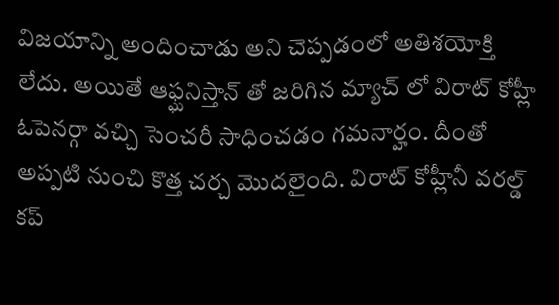విజయాన్ని అందించాడు అని చెప్పడంలో అతిశయోక్తి లేదు. అయితే ఆఫ్ఘనిస్తాన్ తో జరిగిన మ్యాచ్ లో విరాట్ కోహ్లీ ఓపెనర్గా వచ్చి సెంచరీ సాధించడం గమనార్హం. దీంతో అప్పటి నుంచి కొత్త చర్చ మొదలైంది. విరాట్ కోహ్లీనీ వరల్డ్ కప్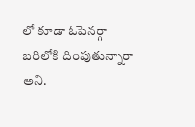లో కూడా ఓపెనర్గా బరిలోకి దింపుతున్నారా అని.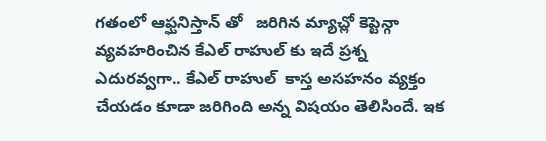గతంలో ఆఫ్ఘనిస్తాన్ తో   జరిగిన మ్యాచ్లో కెప్టెన్గా వ్యవహరించిన కేఎల్ రాహుల్ కు ఇదే ప్రశ్న ఎదురవ్వగా.. కేఎల్ రాహుల్  కాస్త అసహనం వ్యక్తం చేయడం కూడా జరిగింది అన్న విషయం తెలిసిందే. ఇక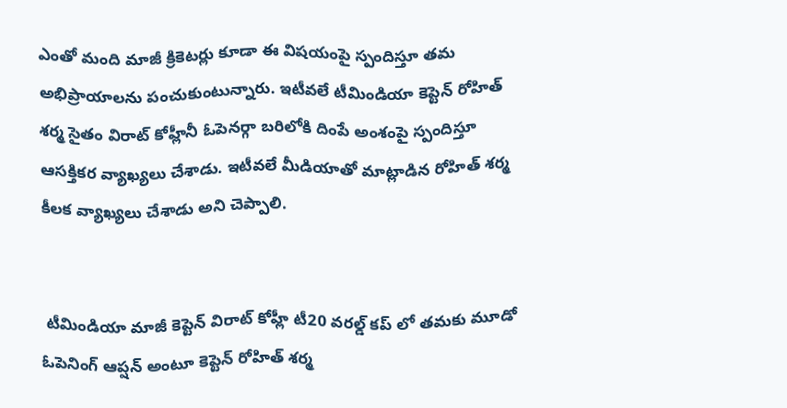ఎంతో మంది మాజీ క్రికెటర్లు కూడా ఈ విషయంపై స్పందిస్తూ తమ అభిప్రాయాలను పంచుకుంటున్నారు. ఇటీవలే టీమిండియా కెప్టెన్ రోహిత్ శర్మ సైతం విరాట్ కోహ్లీనీ ఓపెనర్గా బరిలోకి దింపే అంశంపై స్పందిస్తూ ఆసక్తికర వ్యాఖ్యలు చేశాడు. ఇటీవలే మీడియాతో మాట్లాడిన రోహిత్ శర్మ కీలక వ్యాఖ్యలు చేశాడు అని చెప్పాలి.


 టీమిండియా మాజీ కెప్టెన్ విరాట్ కోహ్లీ టీ20 వరల్డ్ కప్ లో తమకు మూడో ఓపెనింగ్ ఆప్షన్ అంటూ కెప్టెన్ రోహిత్ శర్మ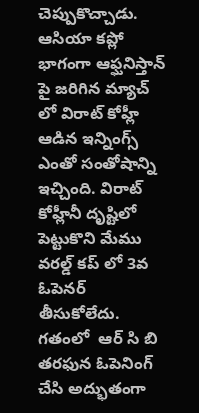చెప్పుకొచ్చాడు. ఆసియా కప్లో భాగంగా ఆఫ్ఘనిస్తాన్ పై జరిగిన మ్యాచ్ లో విరాట్ కోహ్లీ ఆడిన ఇన్నింగ్స్ ఎంతో సంతోషాన్ని ఇచ్చింది. విరాట్ కోహ్లీనీ దృష్టిలో పెట్టుకొని మేము వరల్డ్ కప్ లో 3వ ఓపెనర్ తీసుకోలేదు. గతంలో  ఆర్ సి బి తరఫున ఓపెనింగ్ చేసి అద్భుతంగా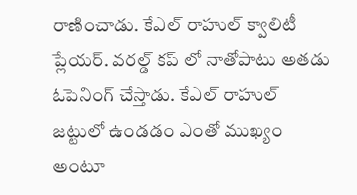రాణించాడు. కేఎల్ రాహుల్ క్వాలిటీ ప్లేయర్. వరల్డ్ కప్ లో నాతోపాటు అతడు ఓపెనింగ్ చేస్తాడు. కేఎల్ రాహుల్ జట్టులో ఉండడం ఎంతో ముఖ్యం అంటూ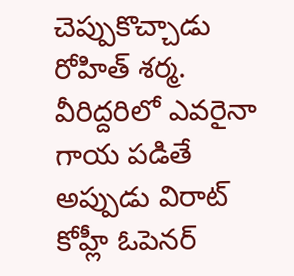చెప్పుకొచ్చాడు రోహిత్ శర్మ. వీరిద్దరిలో ఎవరైనా గాయ పడితే అప్పుడు విరాట్ కోహ్లీ ఓపెనర్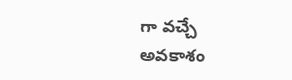గా వచ్చే అవకాశం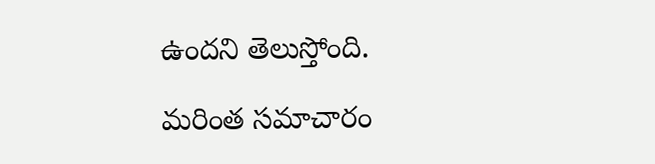ఉందని తెలుస్తోంది.

మరింత సమాచారం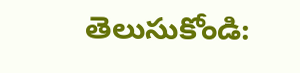తెలుసుకోండి: